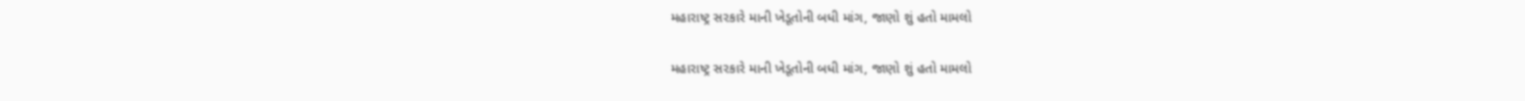મહારાષ્ટ્ર સરકારે માની ખેડૂતોની બધી માંગ, જાણો શું હતો મામલો

મહારાષ્ટ્ર સરકારે માની ખેડૂતોની બધી માંગ, જાણો શું હતો મામલો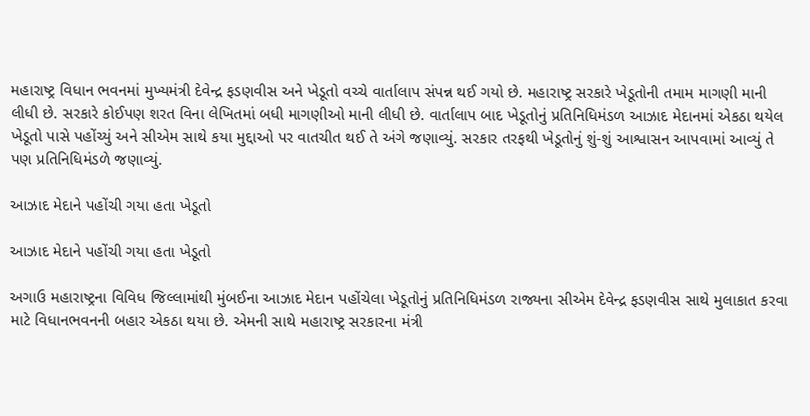મહારાષ્ટ્ર વિધાન ભવનમાં મુખ્યમંત્રી દેવેન્દ્ર ફડણવીસ અને ખેડૂતો વચ્ચે વાર્તાલાપ સંપન્ન થઈ ગયો છે. મહારાષ્ટ્ર સરકારે ખેડૂતોની તમામ માગણી માની લીધી છે. સરકારે કોઈપણ શરત વિના લેખિતમાં બધી માગણીઓ માની લીધી છે. વાર્તાલાપ બાદ ખેડૂતોનું પ્રતિનિધિમંડળ આઝાદ મેદાનમાં એકઠા થયેલ ખેડૂતો પાસે પહોંચ્યું અને સીએમ સાથે કયા મુદ્દાઓ પર વાતચીત થઈ તે અંગે જણાવ્યું. સરકાર તરફથી ખેડૂતોનું શું-શું આશ્વાસન આપવામાં આવ્યું તે પણ પ્રતિનિધિમંડળે જણાવ્યું.

આઝાદ મેદાને પહોંચી ગયા હતા ખેડૂતો

આઝાદ મેદાને પહોંચી ગયા હતા ખેડૂતો

અગાઉ મહારાષ્ટ્રના વિવિધ જિલ્લામાંથી મુંબઈના આઝાદ મેદાન પહોંચેલા ખેડૂતોનું પ્રતિનિધિમંડળ રાજ્યના સીએમ દેવેન્દ્ર ફડણવીસ સાથે મુલાકાત કરવા માટે વિધાનભવનની બહાર એકઠા થયા છે. એમની સાથે મહારાષ્ટ્ર સરકારના મંત્રી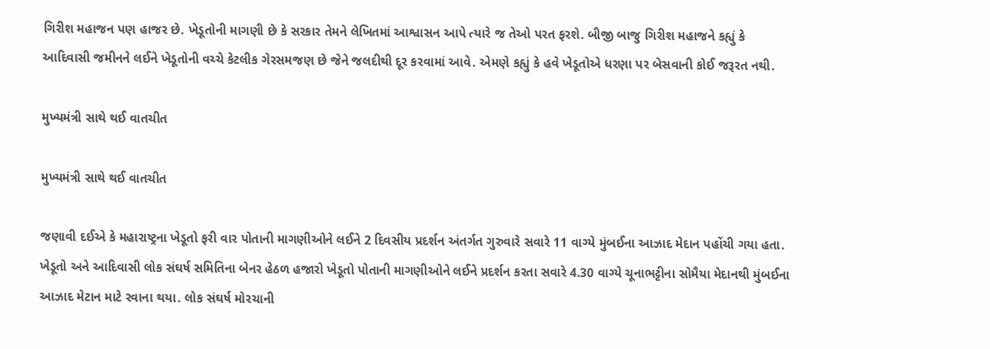ગિરીશ મહાજન પણ હાજર છે. ખેડૂતોની માગણી છે કે સરકાર તેમને લેખિતમાં આશ્વાસન આપે ત્યારે જ તેઓ પરત ફરશે. બીજી બાજુ ગિરીશ મહાજને કહ્યું કે આદિવાસી જમીનને લઈને ખેડૂતોની વચ્ચે કેટલીક ગેરસમજણ છે જેને જલદીથી દૂર કરવામાં આવે. એમણે કહ્યું કે હવે ખેડૂતોએ ધરણા પર બેસવાની કોઈ જરૂરત નથી.

મુખ્યમંત્રી સાથે થઈ વાતચીત

મુખ્યમંત્રી સાથે થઈ વાતચીત

જણાવી દઈએ કે મહારાષ્ટ્રના ખેડૂતો ફરી વાર પોતાની માગણીઓને લઈને 2 દિવસીય પ્રદર્શન અંતર્ગત ગુરુવારે સવારે 11 વાગ્યે મુંબઈના આઝાદ મેદાન પહોંચી ગયા હતા. ખેડૂતો અને આદિવાસી લોક સંઘર્ષ સમિતિના બેનર હેઠળ હજારો ખેડૂતો પોતાની માગણીઓને લઈને પ્રદર્શન કરતા સવારે 4.30 વાગ્યે ચૂનાભટ્ટીના સોમૈયા મેદાનથી મુંબઈના આઝાદ મેટાન માટે રવાના થયા. લોક સંઘર્ષ મોરચાની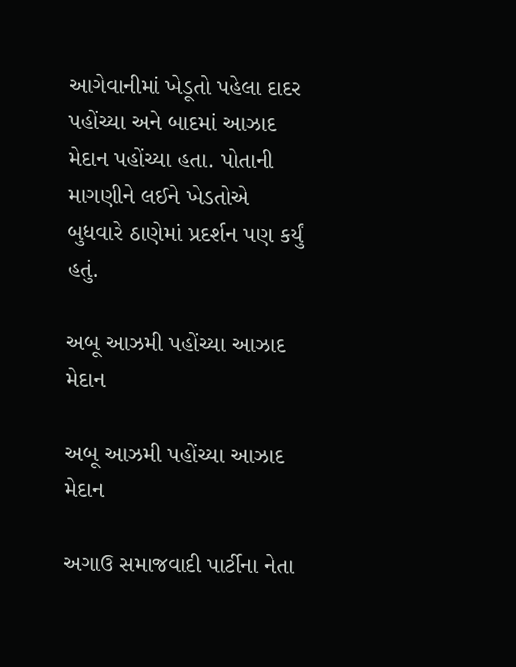આગેવાનીમાં ખેડૂતો પહેલા દાદર પહોંચ્યા અને બાદમાં આઝાદ મેદાન પહોંચ્યા હતા. પોતાની માગણીને લઈને ખેડતોએ બુધવારે ઠાણેમાં પ્રદર્શન પણ કર્યું હતું.

અબૂ આઝમી પહોંચ્યા આઝાદ મેદાન

અબૂ આઝમી પહોંચ્યા આઝાદ મેદાન

અગાઉ સમાજવાદી પાર્ટીના નેતા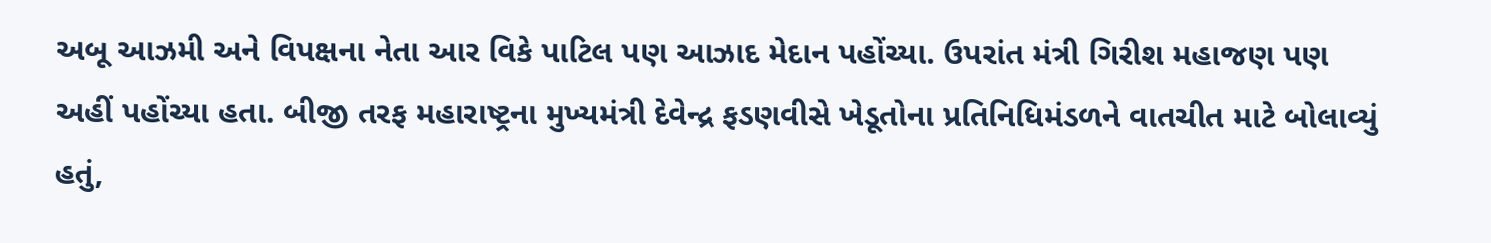અબૂ આઝમી અને વિપક્ષના નેતા આર વિકે પાટિલ પણ આઝાદ મેદાન પહોંચ્યા. ઉપરાંત મંત્રી ગિરીશ મહાજણ પણ અહીં પહોંચ્યા હતા. બીજી તરફ મહારાષ્ટ્રના મુખ્યમંત્રી દેવેન્દ્ર ફડણવીસે ખેડૂતોના પ્રતિનિધિમંડળને વાતચીત માટે બોલાવ્યું હતું,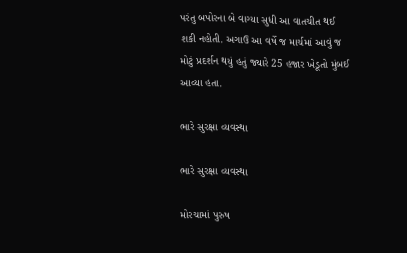પરંતુ બપોરના બે વાગ્યા સુધી આ વાતચીત થઈ શકી નહોતી. અગાઉ આ વર્ષે જ માર્ચમાં આવું જ મોટું પ્રદર્શન થયું હતું જ્યારે 25 હજાર ખેડૂતો મુંબઈ આવ્યા હતા.

ભારે સુરક્ષા વ્યવસ્થા

ભારે સુરક્ષા વ્યવસ્થા

મોરચામાં પુરુષ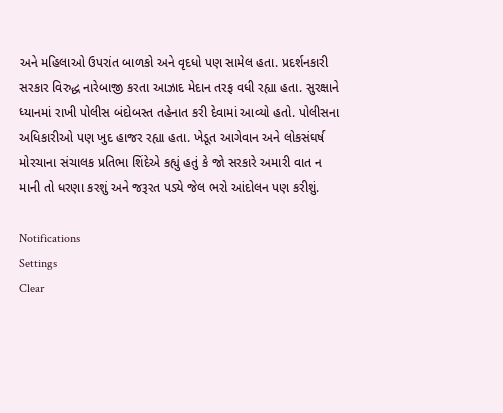અને મહિલાઓ ઉપરાંત બાળકો અને વૃદધો પણ સામેલ હતા. પ્રદર્શનકારી સરકાર વિરુદ્ધ નારેબાજી કરતા આઝાદ મેદાન તરફ વધી રહ્યા હતા. સુરક્ષાને ધ્યાનમાં રાખી પોલીસ બંદોબસ્ત તહેનાત કરી દેવામાં આવ્યો હતો. પોલીસના અધિકારીઓ પણ ખુદ હાજર રહ્યા હતા. ખેડૂત આગેવાન અને લોકસંઘર્ષ મોરચાના સંચાલક પ્રતિભા શિંદેએ કહ્યું હતું કે જો સરકારે અમારી વાત ન માની તો ધરણા કરશું અને જરૂરત પડ્યે જેલ ભરો આંદોલન પણ કરીશું.

Notifications
Settings
Clear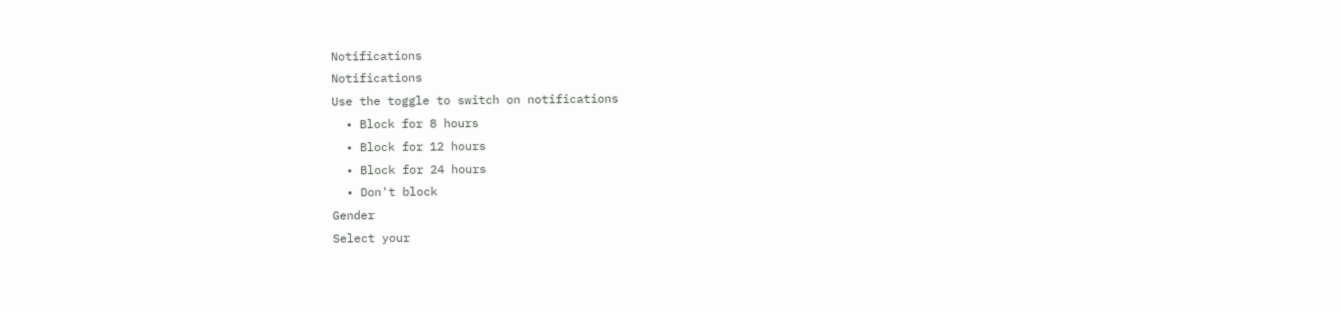Notifications
Notifications
Use the toggle to switch on notifications
  • Block for 8 hours
  • Block for 12 hours
  • Block for 24 hours
  • Don't block
Gender
Select your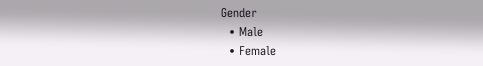Gender
  • Male
  • Female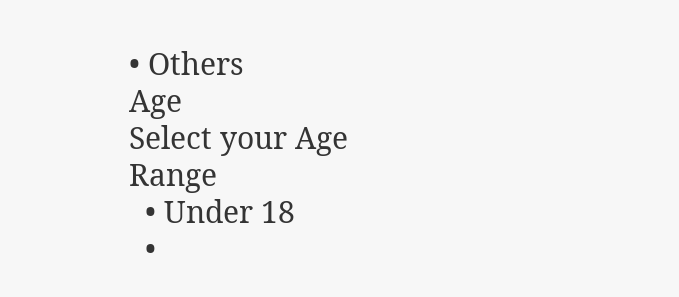• Others
Age
Select your Age Range
  • Under 18
  •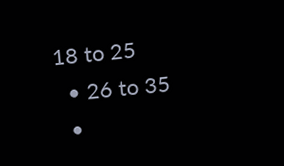18 to 25
  • 26 to 35
  •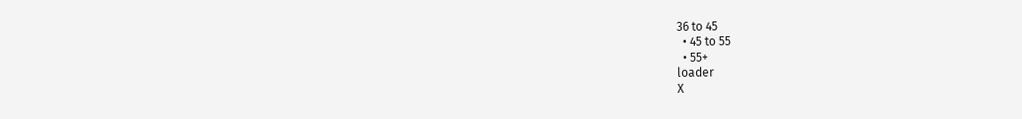36 to 45
  • 45 to 55
  • 55+
loader
X